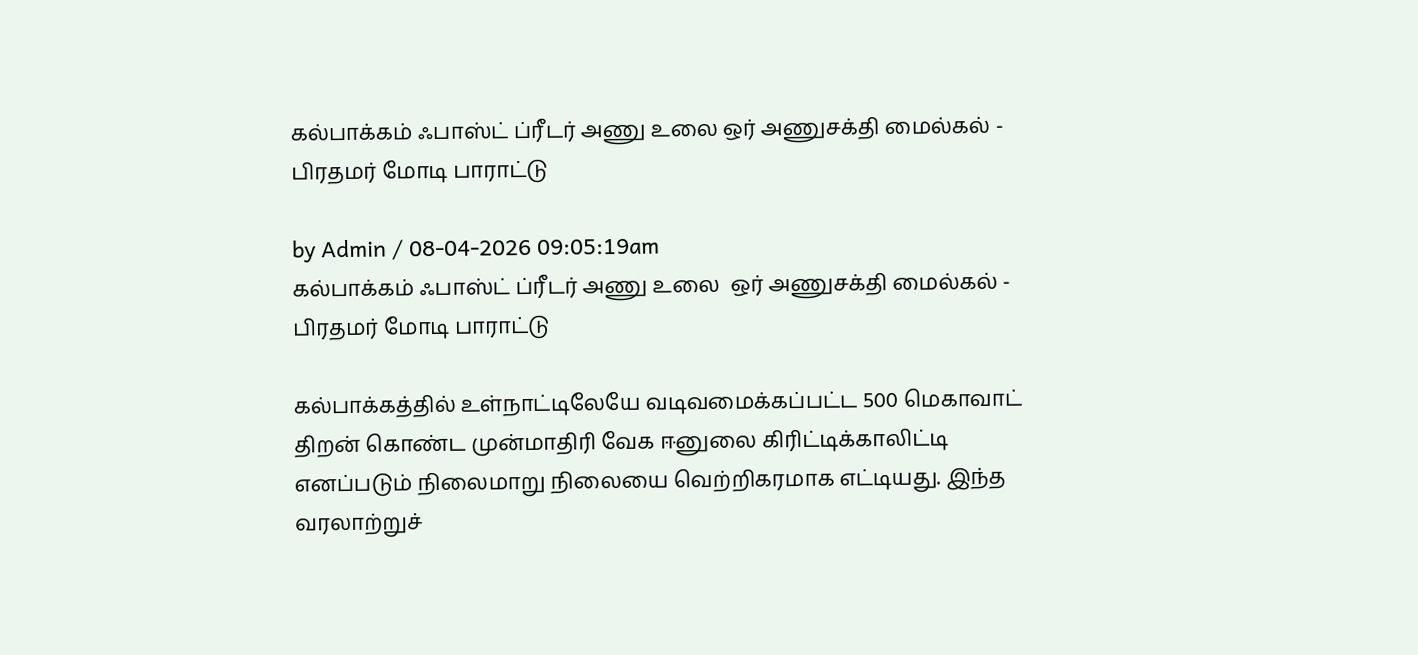கல்பாக்கம் ஃபாஸ்ட் ப்ரீடர் அணு உலை ஒர் அணுசக்தி மைல்கல் - பிரதமர் மோடி பாராட்டு

by Admin / 08-04-2026 09:05:19am
கல்பாக்கம் ஃபாஸ்ட் ப்ரீடர் அணு உலை  ஒர் அணுசக்தி மைல்கல் - பிரதமர் மோடி பாராட்டு

கல்பாக்கத்தில் உள்நாட்டிலேயே வடிவமைக்கப்பட்ட 500 மெகாவாட் திறன் கொண்ட முன்மாதிரி வேக ஈனுலை கிரிட்டிக்காலிட்டி எனப்படும் நிலைமாறு நிலையை வெற்றிகரமாக எட்டியது. இந்த வரலாற்றுச்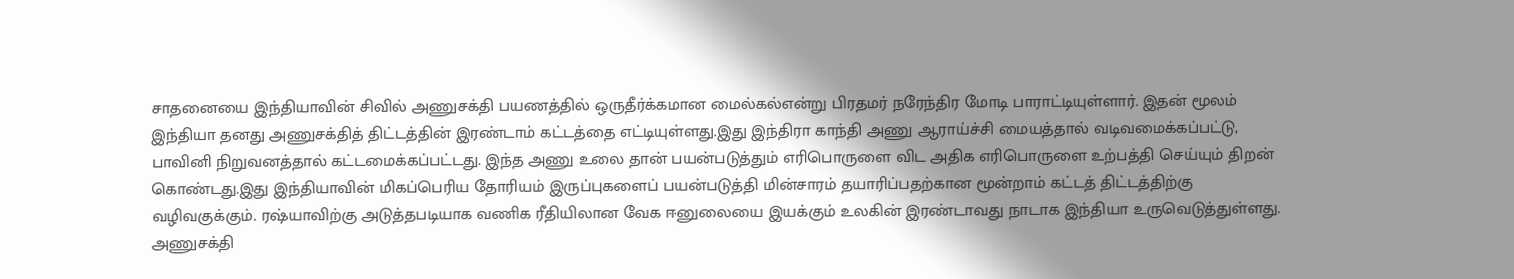சாதனையை இந்தியாவின் சிவில் அணுசக்தி பயணத்தில் ஒருதீர்க்கமான மைல்கல்என்று பிரதமர் நரேந்திர மோடி பாராட்டியுள்ளார். இதன் மூலம் இந்தியா தனது அணுசக்தித் திட்டத்தின் இரண்டாம் கட்டத்தை எட்டியுள்ளது.இது இந்திரா காந்தி அணு ஆராய்ச்சி மையத்தால் வடிவமைக்கப்பட்டு, பாவினி நிறுவனத்தால் கட்டமைக்கப்பட்டது. இந்த அணு உலை தான் பயன்படுத்தும் எரிபொருளை விட அதிக எரிபொருளை உற்பத்தி செய்யும் திறன் கொண்டது.இது இந்தியாவின் மிகப்பெரிய தோரியம் இருப்புகளைப் பயன்படுத்தி மின்சாரம் தயாரிப்பதற்கான மூன்றாம் கட்டத் திட்டத்திற்கு வழிவகுக்கும். ரஷ்யாவிற்கு அடுத்தபடியாக வணிக ரீதியிலான வேக ஈனுலையை இயக்கும் உலகின் இரண்டாவது நாடாக இந்தியா உருவெடுத்துள்ளது. அணுசக்தி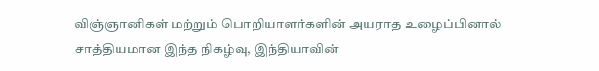விஞ்ஞானிகள் மற்றும் பொறியாளர்களின் அயராத உழைப்பினால் சாத்தியமான இந்த நிகழ்வு, இந்தியாவின்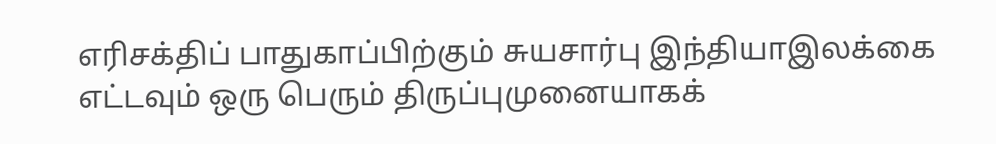எரிசக்திப் பாதுகாப்பிற்கும் சுயசார்பு இந்தியாஇலக்கை எட்டவும் ஒரு பெரும் திருப்புமுனையாகக்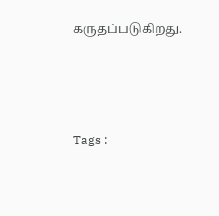கருதப்படுகிறது.



Tags :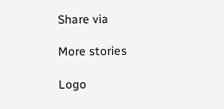Share via

More stories

Logo